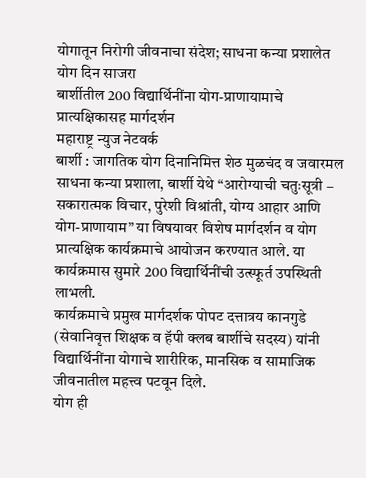योगातून निरोगी जीवनाचा संदेश; साधना कन्या प्रशालेत योग दिन साजरा
बार्शीतील 200 विद्यार्थिनींना योग-प्राणायामाचे प्रात्यक्षिकासह मार्गदर्शन
महाराष्ट्र न्युज नेटवर्क
बार्शी : जागतिक योग दिनानिमित्त शेठ मुळचंद व जवारमल साधना कन्या प्रशाला, बार्शी येथे “आरोग्याची चतुःसूत्री – सकारात्मक विचार, पुरेशी विश्रांती, योग्य आहार आणि योग-प्राणायाम” या विषयावर विशेष मार्गदर्शन व योग प्रात्यक्षिक कार्यक्रमाचे आयोजन करण्यात आले. या कार्यक्रमास सुमारे 200 विद्यार्थिनींची उत्स्फूर्त उपस्थिती लाभली.
कार्यक्रमाचे प्रमुख मार्गदर्शक पोपट दत्तात्रय कानगुडे (सेवानिवृत्त शिक्षक व हॅपी क्लब बार्शीचे सदस्य) यांनी विद्यार्थिनींना योगाचे शारीरिक, मानसिक व सामाजिक जीवनातील महत्त्व पटवून दिले.
योग ही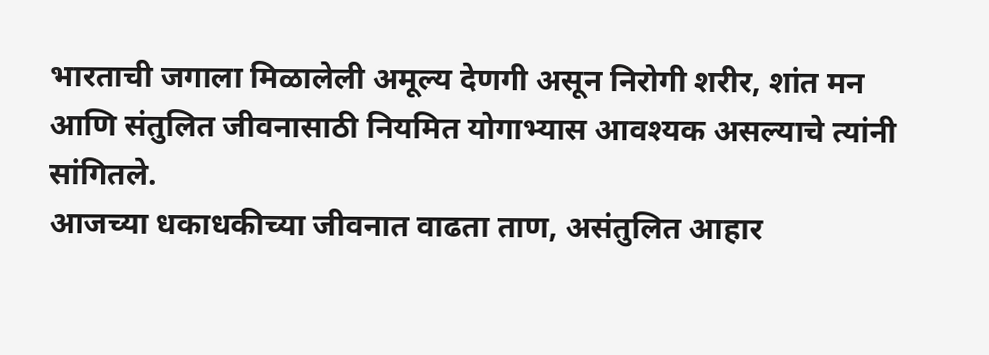भारताची जगाला मिळालेली अमूल्य देणगी असून निरोगी शरीर, शांत मन आणि संतुलित जीवनासाठी नियमित योगाभ्यास आवश्यक असल्याचे त्यांनी सांगितले.
आजच्या धकाधकीच्या जीवनात वाढता ताण, असंतुलित आहार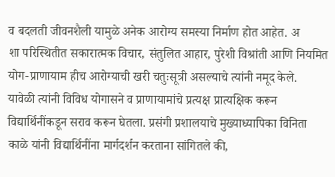व बदलती जीवनशैली यामुळे अनेक आरोग्य समस्या निर्माण होत आहेत. अ
शा परिस्थितीत सकारात्मक विचार, संतुलित आहार, पुरेशी विश्रांती आणि नियमित योग-प्राणायाम हीच आरोग्याची खरी चतुःसूत्री असल्याचे त्यांनी नमूद केले.
यावेळी त्यांनी विविध योगासने व प्राणायामांचे प्रत्यक्ष प्रात्यक्षिक करून विद्यार्थिनींकडून सराव करून घेतला. प्रसंगी प्रशालयाचे मुख्याध्यापिका विनिता काळे यांनी विद्यार्थिनींना मार्गदर्शन करताना सांगितले की,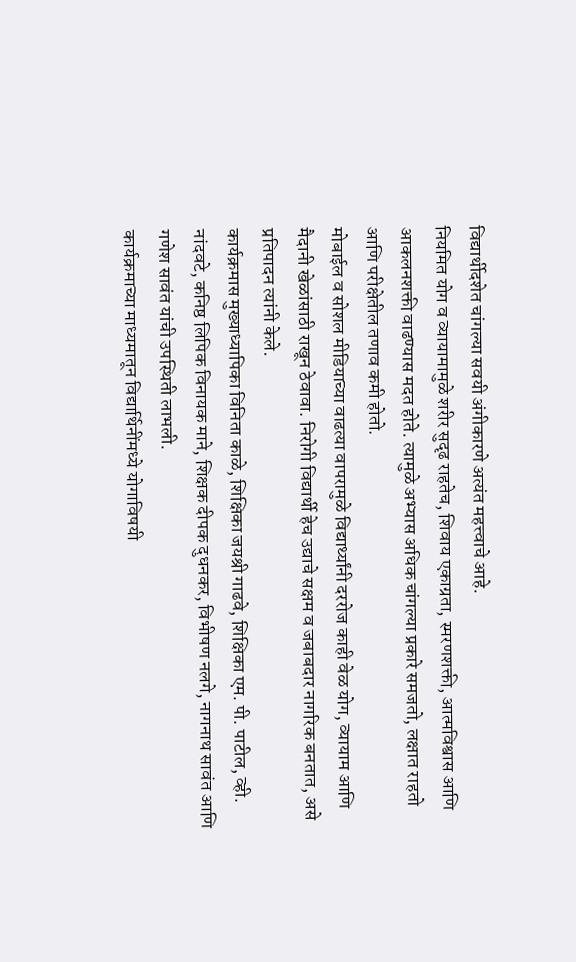विद्यार्थीदशेत चांगल्या सवयी अंगीकारणे अत्यंत महत्त्वाचे आहे.
नियमित योग व व्यायामामुळे शरीर सुदृढ राहतेच, शिवाय एकाग्रता, स्मरणशक्ती, आत्मविश्वास आणि आकलनशक्ती वाढण्यास मदत होते. त्यामुळे अभ्यास अधिक चांगल्या प्रकारे समजतो, लक्षात राहतो आणि परीक्षेतील तणाव कमी होतो.
मोबाईल व सोशल मीडियाच्या वाढत्या वापरामुळे विद्यार्थ्यांनी दररोज काही वेळ योग, व्यायाम आणि मैदानी खेळांसाठी राखून ठेवावा. निरोगी विद्यार्थी हेच उद्याचे सक्षम व जबाबदार नागरिक बनतात, असे प्रतिपादन त्यांनी केले.
कार्यक्रमास मुख्याध्यापिका विनिता काळे, शिक्षिका जयश्री गाढवे, शिक्षिका एम. पी. पाटील, व्ही. नांदवटे, कनिष्ठ लिपिक विनायक माने, शिक्षक दीपक दुधनकर, विभीषण नलगे, नागनाथ सावंत आणि गणेश सावंत यांची उपस्थिती लाभली.
कार्यक्रमाच्या माध्यमातून विद्यार्थिनींमध्ये योगाविषयी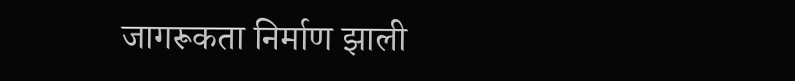जागरूकता निर्माण झाली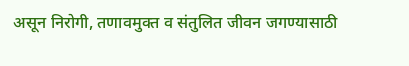असून निरोगी, तणावमुक्त व संतुलित जीवन जगण्यासाठी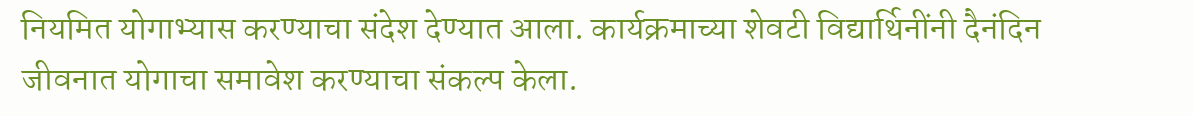नियमित योगाभ्यास करण्याचा संदेश देण्यात आला. कार्यक्रमाच्या शेवटी विद्यार्थिनींनी दैनंदिन जीवनात योगाचा समावेश करण्याचा संकल्प केला.